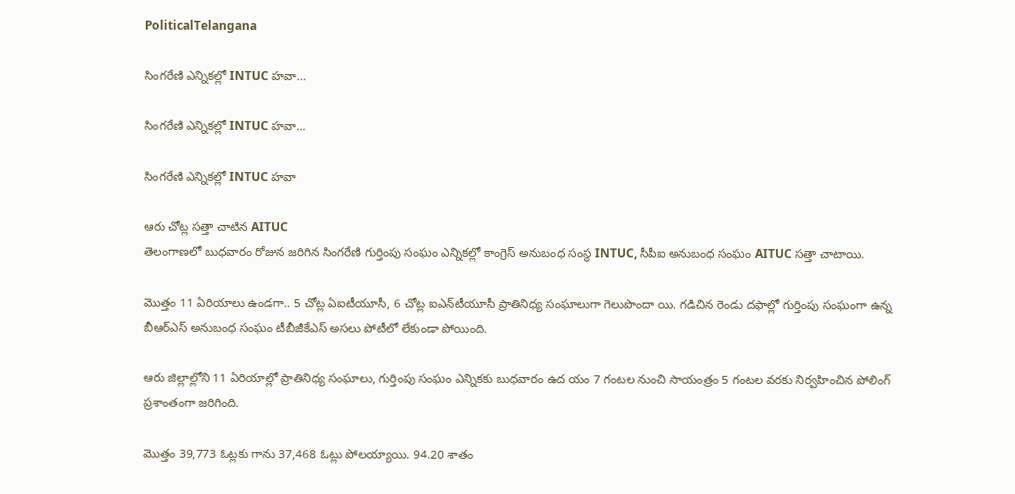PoliticalTelangana

సింగరేణి ఎన్నికల్లో INTUC హవా…

సింగరేణి ఎన్నికల్లో INTUC హవా...

సింగరేణి ఎన్నికల్లో INTUC హవా

ఆరు చోట్ల సత్తా చాటిన AITUC
తెలంగాణలో బుధవారం రోజున జరిగిన సింగరేణి గుర్తింపు సంఘం ఎన్నికల్లో కాంగ్రెస్ అనుబంధ సంస్థ INTUC, సీపీఐ అనుబంధ సంఘం AITUC సత్తా చాటాయి.

మొత్తం 11 ఏరియాలు ఉండగా.. 5 చోట్ల ఏఐటీయూసీ, 6 చోట్ల ఐఎన్‌టీయూసీ ప్రాతినిధ్య సంఘాలుగా గెలుపొందా యి. గడిచిన రెండు దఫాల్లో గుర్తింపు సంఘంగా ఉన్న బీఆర్‌ఎస్‌ అనుబంధ సంఘం టీబీజీకేఎస్‌ అసలు పోటీలో లేకుండా పోయింది.

ఆరు జిల్లాల్లోని 11 ఏరియాల్లో ప్రాతినిధ్య సంఘాలు, గుర్తింపు సంఘం ఎన్నికకు బుధవారం ఉద యం 7 గంటల నుంచి సాయంత్రం 5 గంటల వరకు నిర్వహించిన పోలింగ్‌ ప్రశాంతంగా జరిగింది.

మొత్తం 39,773 ఓట్లకు గాను 37,468 ఓట్లు పోలయ్యాయి. 94.20 శాతం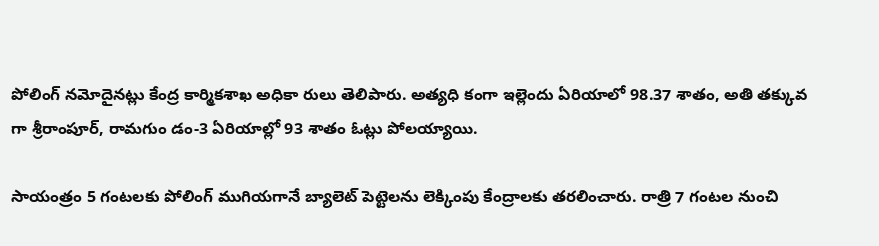పోలింగ్‌ నమోదైనట్లు కేంద్ర కార్మికశాఖ అధికా రులు తెలిపారు. అత్యధి కంగా ఇల్లెందు ఏరియాలో 98.37 శాతం, అతి తక్కువ గా శ్రీరాంపూర్‌, రామగుం డం-3 ఏరియాల్లో 93 శాతం ఓట్లు పోలయ్యాయి.

సాయంత్రం 5 గంటలకు పోలింగ్‌ ముగియగానే బ్యాలెట్‌ పెట్టెలను లెక్కింపు కేంద్రాలకు తరలించారు. రాత్రి 7 గంటల నుంచి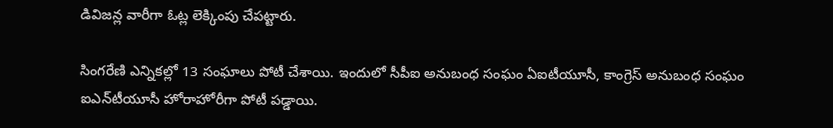డివిజన్ల వారీగా ఓట్ల లెక్కింపు చేపట్టారు.

సింగరేణి ఎన్నికల్లో 13 సంఘాలు పోటీ చేశాయి. ఇందులో సీపీఐ అనుబంధ సంఘం ఏఐటీయూసీ, కాంగ్రెస్‌ అనుబంధ సంఘం ఐఎన్‌టీయూసీ హోరాహోరీగా పోటీ పడ్డాయి.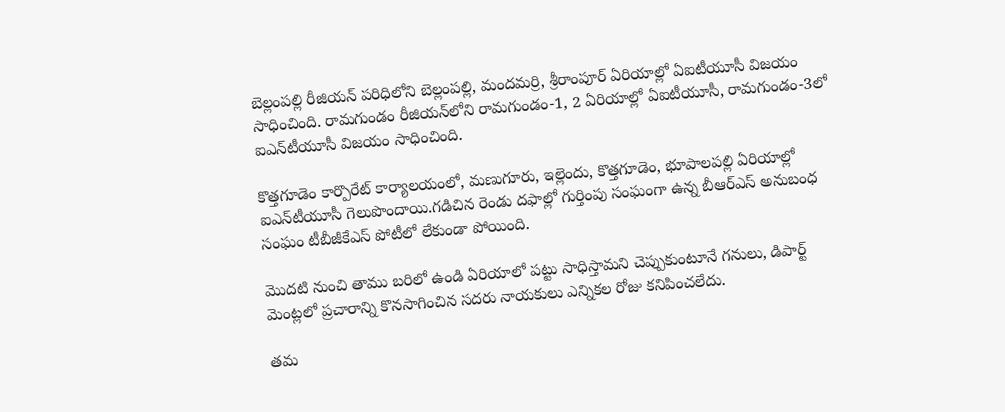బెల్లంపల్లి రీజియన్‌ పరిధిలోని బెల్లంపల్లి, మందమర్రి, శ్రీరాంపూర్‌ ఏరియాల్లో ఏఐటీయూసీ విజయం సాధించింది. రామగుండం రీజియన్‌లోని రామగుండం-1, 2 ఏరియాల్లో ఏఐటీయూసీ, రామగుండం-3లో ఐఎన్‌టీయూసీ విజయం సాధించింది.

కొత్తగూడెం కార్పొరేట్‌ కార్యాలయంలో, మణుగూరు, ఇల్లెందు, కొత్తగూడెం, భూపాలపల్లి ఏరియాల్లో ఐఎన్‌టీయూసీ గెలుపొందాయి.గడిచిన రెండు దఫాల్లో గుర్తింపు సంఘంగా ఉన్న బీఆర్‌ఎస్‌ అనుబంధ సంఘం టీబీజీకేఎస్‌ పోటీలో లేకుండా పోయింది.

మొదటి నుంచి తాము బరిలో ఉండి ఏరియాలో పట్టు సాధిస్తామని చెప్పుకుంటూనే గనులు, డిపార్ట్‌ మెంట్లలో ప్రచారాన్ని కొనసాగించిన సదరు నాయకులు ఎన్నికల రోజు కనిపించలేదు.

తమ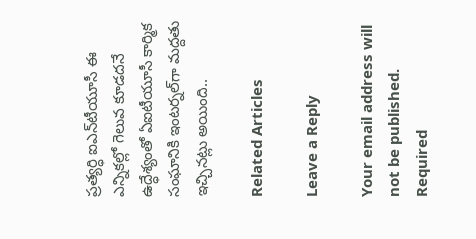ప్రత్యర్ధి ఐఎన్‌టీయూసీ ఈ ఎన్నికల్లో గెలువ కూడదనే ఉద్ధేశ్యంతో ఏఐటీయూసీ కార్మిక సంఘానికి ఇంటర్నల్‌గా మద్దతు ఇచ్చినట్లు అయింది..

Related Articles

Leave a Reply

Your email address will not be published. Required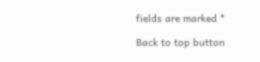fields are marked *

Back to top button